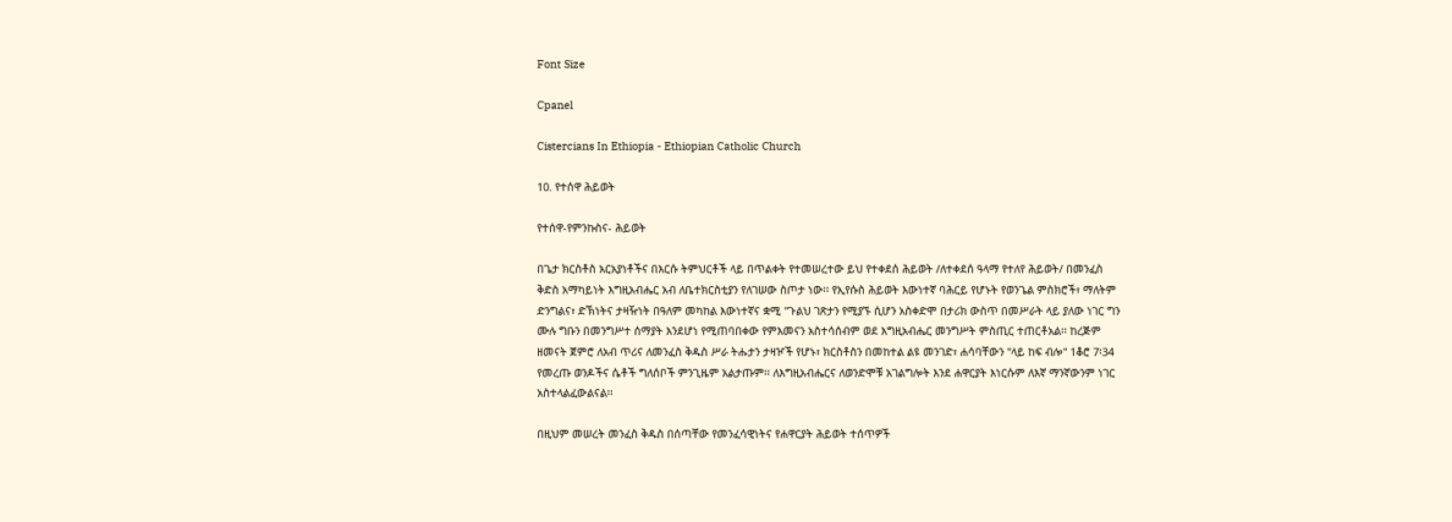Font Size

Cpanel

Cistercians In Ethiopia - Ethiopian Catholic Church

10. የተሰዋ ሕይወት

የተሰዋ-የምንኩስና- ሕይወት

በጌታ ክርስቶስ አርአያነቶችና በእርሱ ትምህርቶች ላይ በጥልቀት የተመሠረተው ይህ የተቀደሰ ሕይወት /ለተቀደሰ ዓላማ የተለየ ሕይወት/ በመንፈስ ቅድስ አማካይነት እግዚአብሔር አብ ለቤተክርስቲያን የለገሠው ስጦታ ነው፡፡ የኢየሱስ ሕይወት እውነተኛ ባሕርይ የሆኑት የወንጌል ምስክሮች፣ ማለትም ድንግልና፣ ድኽነትና ታዛዥነት በዓለም መካከል እውነተኛና ቋሚ "ጉልህ ገጽታን የሚያኙ ሲሆን አስቀድሞ በታሪክ ውስጥ በመሥራት ላይ ያለው ነገር ግን ሙሉ ግቡን በመንግሥተ ሰማያት እንደሆነ የሚጠባበቀው የምእመናን አስተሳሰብም ወደ እግዚአብሔር መንግሥት ምስጢር ተጠርቶአል፡፡ ከረጅም ዘመናት ጀምሮ ለአብ ጥሪና ለመንፈስ ቅዱስ ሥራ ትሑታን ታዛዦች የሆኑ፣ ክርስቶስን በመከተል ልዩ መንገድ፣ ሐሳባቸውን "ላይ ከፍ ብሎ" 1ቆሮ 7፡34 የመረጡ ወንዶችና ሴቶች ግለሰቦች ምንጊዜም አልታጡም፡፡ ለእግዚአብሔርና ለወንድሞቹ አገልግሎት እንደ ሐዋርያት እነርሱም ለእኛ ማንኛውንም ነገር አስተላልፈውልናል፡፡

በዚህም መሠረት መንፈስ ቅዱስ በሰጣቸው የመንፈሳዊነትና የሐዋርያት ሕይወት ተሰጥዎች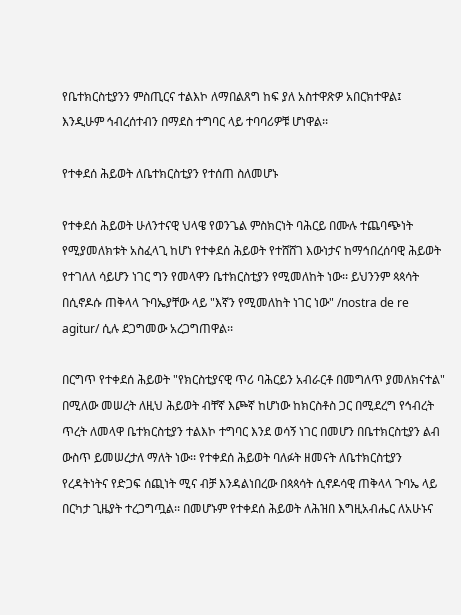የቤተክርስቲያንን ምስጢርና ተልእኮ ለማበልጸግ ከፍ ያለ አስተዋጽዎ አበርክተዋል፤ እንዲሁም ኅብረሰተብን በማደስ ተግባር ላይ ተባባሪዎቹ ሆነዋል፡፡

የተቀደሰ ሕይወት ለቤተክርስቲያን የተሰጠ ስለመሆኑ

የተቀደሰ ሕይወት ሁለንተናዊ ህላዌ የወንጌል ምስክርነት ባሕርይ በሙሉ ተጨባጭነት የሚያመለክቱት አስፈላጊ ከሆነ የተቀደሰ ሕይወት የተሸሸገ እውነታና ከማኅበረሰባዊ ሕይወት የተገለለ ሳይሆን ነገር ግን የመላዋን ቤተክርስቲያን የሚመለከት ነው፡፡ ይህንንም ጳጳሳት በሲኖዶሱ ጠቅላላ ጉባኤያቸው ላይ "እኛን የሚመለከት ነገር ነው" /nostra de re agitur/ ሲሉ ደጋግመው አረጋግጠዋል፡፡

በርግጥ የተቀደሰ ሕይወት "የክርስቲያናዊ ጥሪ ባሕርይን አብራርቶ በመግለጥ ያመለክናተል" በሚለው መሠረት ለዚህ ሕይወት ብቸኛ እጮኛ ከሆነው ከክርስቶስ ጋር በሚደረግ የኅብረት ጥረት ለመላዋ ቤተክርስቲያን ተልእኮ ተግባር እንደ ወሳኝ ነገር በመሆን በቤተክርስቲያን ልብ ውስጥ ይመሠረታለ ማለት ነው፡፡ የተቀደሰ ሕይወት ባለፉት ዘመናት ለቤተክርስቲያን የረዳትነትና የድጋፍ ሰጪነት ሚና ብቻ እንዳልነበረው በጳጳሳት ሲኖዶሳዊ ጠቅላላ ጉባኤ ላይ በርካታ ጊዜያት ተረጋግጧል፡፡ በመሆኑም የተቀደሰ ሕይወት ለሕዝበ እግዚአብሔር ለአሁኑና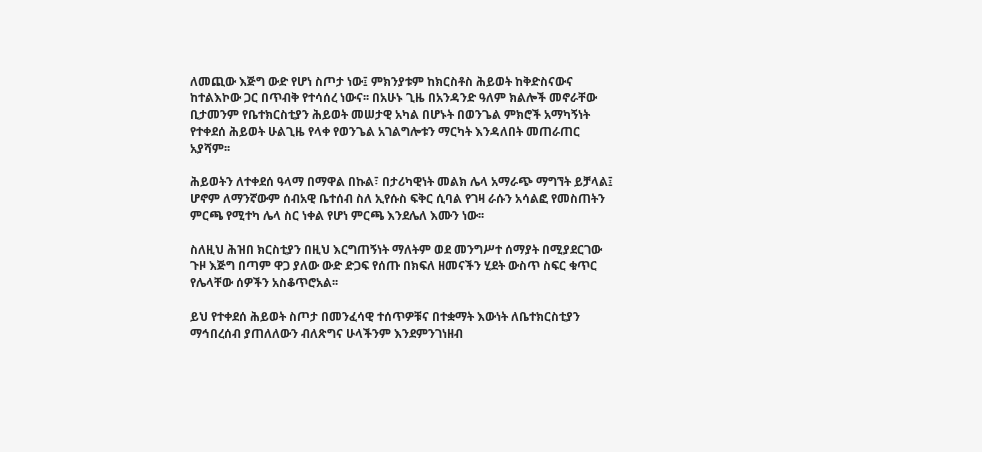ለመጪው እጅግ ውድ የሆነ ስጦታ ነው፤ ምክንያቱም ከክርስቶስ ሕይወት ከቅድስናውና ከተልእኮው ጋር በጥብቅ የተሳሰረ ነውና፡፡ በአሁኑ ጊዜ በአንዳንድ ዓለም ክልሎች መኖራቸው ቢታመንም የቤተክርስቲያን ሕይወት መሠታዊ አካል በሆኑት በወንጌል ምክሮች አማካኝነት የተቀደሰ ሕይወት ሁልጊዜ የላቀ የወንጌል አገልግሎቱን ማርካት እንዳለበት መጠራጠር አያሻም፡፡

ሕይወትን ለተቀደሰ ዓላማ በማዋል በኩል፣ በታሪካዊነት መልክ ሌላ አማራጭ ማግኘት ይቻላል፤ ሆኖም ለማንኛውም ሰብአዊ ቤተሰብ ስለ ኢየሱስ ፍቅር ሲባል የገዛ ራሱን አሳልፎ የመስጠትን ምርጫ የሚተካ ሌላ ስር ነቀል የሆነ ምርጫ እንደሌለ እሙን ነው፡፡

ስለዚህ ሕዝበ ክርስቲያን በዚህ እርግጠኝነት ማለትም ወደ መንግሥተ ሰማያት በሚያደርገው ጉዞ እጅግ በጣም ዋጋ ያለው ውድ ድጋፍ የሰጡ በክፍለ ዘመናችን ሂደት ውስጥ ስፍር ቁጥር የሌላቸው ሰዎችን አስቆጥሮአል፡፡

ይህ የተቀደሰ ሕይወት ስጦታ በመንፈሳዊ ተሰጥዎቹና በተቋማት እውነት ለቤተክርስቲያን ማኅበረሰብ ያጠለለውን ብለጽግና ሁላችንም እንደምንገነዘብ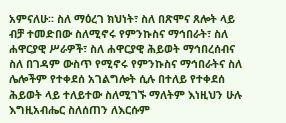አምናለሁ፡፡ ስለ ማዕረገ ክህነት፣ ስለ በጽሞና ጸሎት ላይ ብቻ ተመድበው ስለሚኖሩ የምንኩስና ማኅበራት፣ ስለ ሐዋርያዊ ሥራዎች፣ ስለ ሐዋርያዊ ሕይወት ማኅበረሰብና ስለ በገዳም ውስጥ የሚኖሩ የምንኩስና ማኅበራትና ስለ ሌሎችም የተቀደሰ አገልግሎት ሲሉ በተለይ የተቀደሰ ሕይወት ላይ ተለይተው ስለሚገኙ ማለትም እነዚህን ሁሉ እግዚአብሔር ስለሰጠን ለእርሱም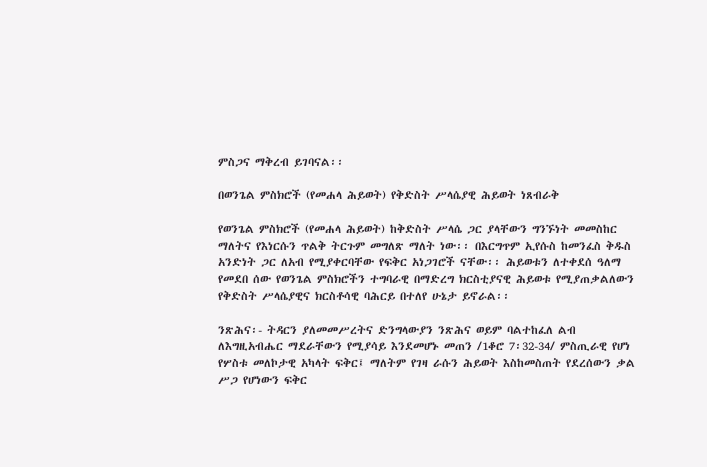ምስጋና ማቅረብ ይገባናል፡፡

በወንጌል ምስክሮች (የመሐላ ሕይወት) የቅድስት ሥላሴያዊ ሕይወት ነጸብራቅ

የወንጌል ምስክሮች (የመሐላ ሕይወት) ከቅድስት ሥላሴ ጋር ያላቸውን ግንኙነት መመስከር ማለትና የእነርሱን ጥልቅ ትርጉም መግለጽ ማለት ነው፡፡ በእርግጥም ኢየሱስ ከመንፈስ ቅዱስ አንድነት ጋር ለአብ የሚያቀርባቸው የፍቅር አነጋገሮች ናቸው፡፡ ሕይወቱን ለተቀደሰ ዓለማ የመደበ ሰው የወንጌል ምስክሮችን ተግባራዊ በማድረግ ክርስቲያናዊ ሕይወቱ የሚያጠቃልለውን የቅድስት ሥላሴያዊና ክርስቶሳዊ ባሕርይ በተለየ ሁኔታ ይኖራል፡፡

ንጽሕና፡- ትዳርን ያለመመሥረትና ድንግላውያን ንጽሕና ወይም ባልተከፈለ ልብ ለእግዚአብሔር ማደራቸውን የሚያሳይ እንደመሆኑ መጠን /1ቆሮ 7፡32-34/ ምስጢራዊ የሆነ የሦስቱ መለኮታዊ አካላት ፍቅር፤ ማለትም የገዛ ራሱን ሕይወት እስከመስጠት የደረሰውን ቃል ሥጋ የሆነውን ፍቅር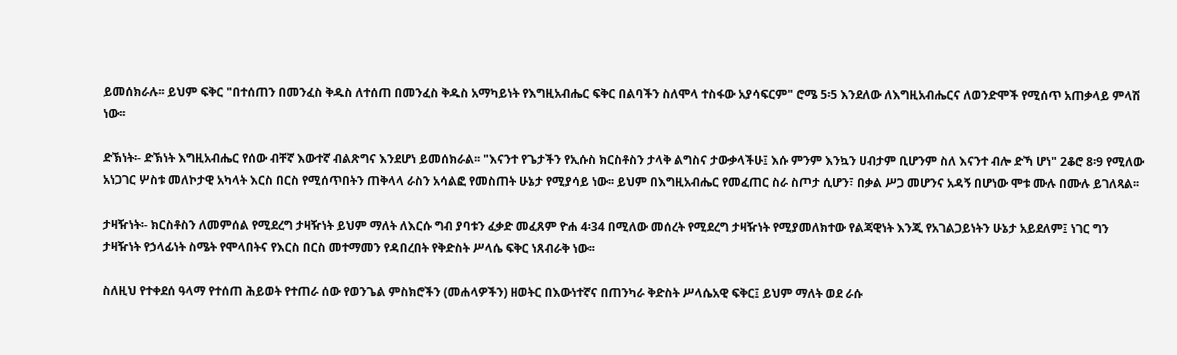ይመሰክራሉ፡፡ ይህም ፍቅር "በተሰጠን በመንፈስ ቅዱስ ለተሰጠ በመንፈስ ቅዱስ አማካይነት የእግዚአብሔር ፍቅር በልባችን ስለሞላ ተስፋው አያሳፍርም" ሮሜ 5፡5 እንደለው ለእግዚአብሔርና ለወንድሞች የሚሰጥ አጠቃላይ ምላሽ ነው፡፡

ድኽነት፡- ድኽነት እግዚአብሔር የሰው ብቸኛ እውተኛ ብልጽግና እንደሆነ ይመሰክራል፡፡ "እናንተ የጌታችን የኢሱስ ክርስቶስን ታላቅ ልግስና ታውቃላችሁ፤ እሱ ምንም እንኳን ሀብታም ቢሆንም ስለ እናንተ ብሎ ድኻ ሆነ" 2ቆሮ 8፡9 የሚለው አነጋገር ሦስቱ መለኮታዊ አካላት እርስ በርስ የሚሰጥበትን ጠቅላላ ራስን አሳልፎ የመስጠት ሁኔታ የሚያሳይ ነው፡፡ ይህም በእግዚአብሔር የመፈጠር ስራ ስጦታ ሲሆን፣ በቃል ሥጋ መሆንና አዳኝ በሆነው ሞቱ ሙሉ በሙሉ ይገለጻል፡፡

ታዛዥነት፡- ክርስቶስን ለመምሰል የሚደረግ ታዛዥነት ይህም ማለት ለእርሱ ግብ ያባቱን ፈቃድ መፈጸም ዮሐ 4፡34 በሚለው መሰረት የሚደረግ ታዛዥነት የሚያመለክተው የልጃዊነት እንጂ የአገልጋይነትን ሁኔታ አይደለም፤ ነገር ግን ታዛዥነት የኃላፊነት ስሜት የሞላበትና የእርስ በርስ መተማመን የዳበረበት የቅድስት ሥላሴ ፍቅር ነጸብራቅ ነው፡፡

ስለዚህ የተቀደሰ ዓላማ የተሰጠ ሕይወት የተጠራ ሰው የወንጌል ምስክሮችን (መሐላዎችን) ዘወትር በእውነተኛና በጠንካራ ቅድስት ሥላሴአዊ ፍቅር፤ ይህም ማለት ወደ ራሱ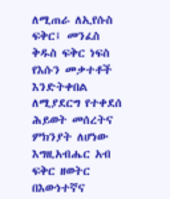ለሚጠራ ለኢየሱስ ፍቅር፤ መንፈስ ቅዱስ ፍቅር ነፍስ የእሱን መቃተቶች እንድትቀበል ለሚያደርግ የተቀደሰ ሕይወት መሰረትና ምክንያት ለሆነው እግዚአብሔር አብ ፍቅር ዘወትር በእውነተኛና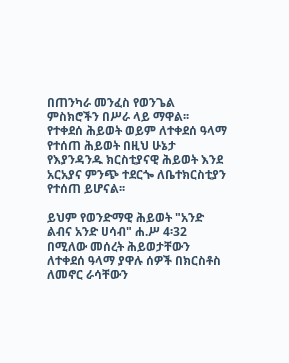በጠንካራ መንፈስ የወንጌል ምስክሮችን በሥራ ላይ ማዋል፡፡ የተቀደሰ ሕይወት ወይም ለተቀደሰ ዓላማ የተሰጠ ሕይወት በዚህ ሁኔታ የእያንዳንዱ ክርስቲያናዊ ሕይወት እንደ አርአያና ምንጭ ተደርጐ ለቤተክርስቲያን የተሰጠ ይሆናል፡፡

ይህም የወንድማዊ ሕይወት "አንድ ልብና አንድ ሀሳብ" ሐ.ሥ 4፡32 በሚለው መሰረት ሕይወታቸውን ለተቀደሰ ዓላማ ያዋሉ ሰዎች በክርስቶስ ለመኖር ራሳቸውን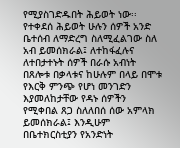የሚያስገድዱበት ሕይወት ነው፡፡ የተቀደሰ ሕይወት ሁሉን ሰዎች አንድ ቤተሰብ ለማድረግ ስለሚፈልገው ስለ አብ ይመሰክራል፤ ለተከፋፈሉና ለተበታተኑት ሰዎች በራሱ አብነት በጸሎቱ በቃላቱና ከሁሉም በላይ በሞቱ የእርቅ ምንጭ የሆነ መንገድን እያመለከታቸው የዳኑ ሰዎችን የሚቀበል ጸጋ ስለለበሰ ሰው አምላክ ይመሰክራል፤ እንዲሁም በቤተክርስቲያን የአንድነት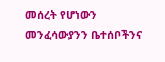መሰረት የሆነውን መንፈሳውያንን ቤተሰቦችንና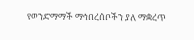የወንድማማች ማኅበረሰቦችን ያለ ማቋረጥ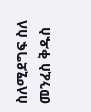ስለሚደግፍ ስለ መንፈስ ቅዱስ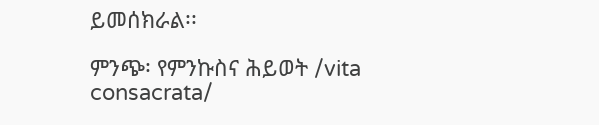ይመሰክራል፡፡

ምንጭ፡ የምንኩስና ሕይወት /vita consacrata/